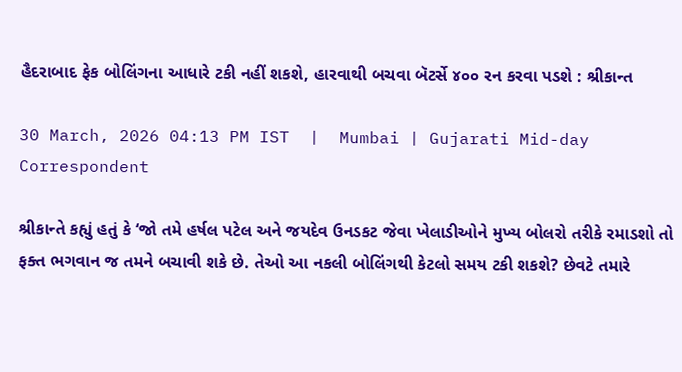હૈદરાબાદ ફેક બોલિંગના આધારે ટકી નહીં શકશે, હારવાથી બચવા બૅટર્સે ૪૦૦ રન કરવા પડશે : શ્રીકાન્ત

30 March, 2026 04:13 PM IST  |  Mumbai | Gujarati Mid-day Correspondent

શ્રીકાન્તે કહ્યું હતું કે ‘જો તમે હર્ષલ પટેલ અને જયદેવ ઉનડકટ જેવા ખેલાડીઓને મુખ્ય બોલરો તરીકે રમાડશો તો ફક્ત ભગવાન જ તમને બચાવી શકે છે. તેઓ આ નકલી બોલિંગથી કેટલો સમય ટકી શકશે? છેવટે તમારે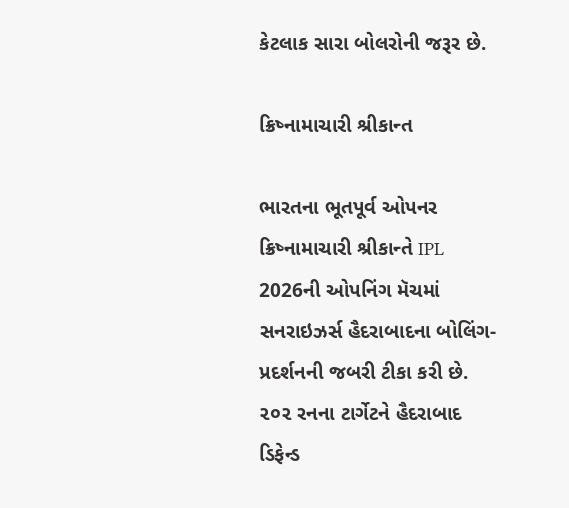કેટલાક સારા બોલરોની જરૂર છે.

ક્રિષ્નામાચારી શ્રીકાન્ત

ભારતના ભૂતપૂર્વ ઓપનર ક્રિષ્નામાચારી શ્રીકાન્તે IPL 2026ની ઓપનિંગ મૅચમાં સનરાઇઝર્સ હૈદરાબાદના બોલિંગ-પ્રદર્શનની જબરી ટીકા કરી છે. ૨૦૨ રનના ટાર્ગેટને હૈદરાબાદ ડિફેન્ડ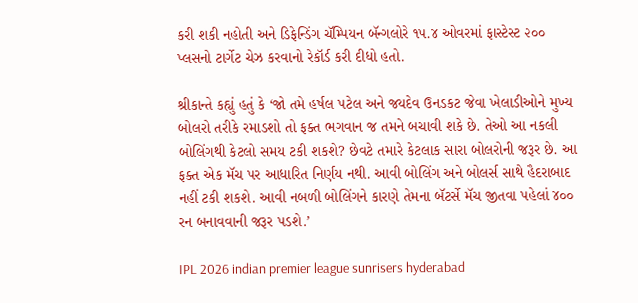કરી શકી નહોતી અને ડિફેન્ડિંગ ચૅમ્પિયન બૅન્ગલોરે ૧૫.૪ ઓવરમાં ફાસ્ટેસ્ટ ૨૦૦ પ્લસનો ટાર્ગેટ ચેઝ કરવાનો રેકૉર્ડ કરી દીધો હતો.

શ્રીકાન્તે કહ્યું હતું કે ‘જો તમે હર્ષલ પટેલ અને જયદેવ ઉનડકટ જેવા ખેલાડીઓને મુખ્ય બોલરો તરીકે રમાડશો તો ફક્ત ભગવાન જ તમને બચાવી શકે છે. તેઓ આ નકલી બોલિંગથી કેટલો સમય ટકી શકશે? છેવટે તમારે કેટલાક સારા બોલરોની જરૂર છે. આ ફક્ત એક મૅચ પર આધારિત નિર્ણય નથી. આવી બોલિંગ અને બોલર્સ સાથે હૈદરાબાદ નહીં ટકી શકશે. આવી નબળી બોલિંગને કારણે તેમના બૅટર્સે મૅચ જીતવા પહેલાં ૪૦૦ રન બનાવવાની જરૂર પડશે.’

IPL 2026 indian premier league sunrisers hyderabad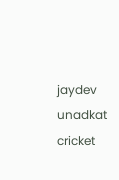jaydev unadkat cricket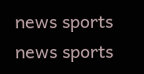news sports news sports